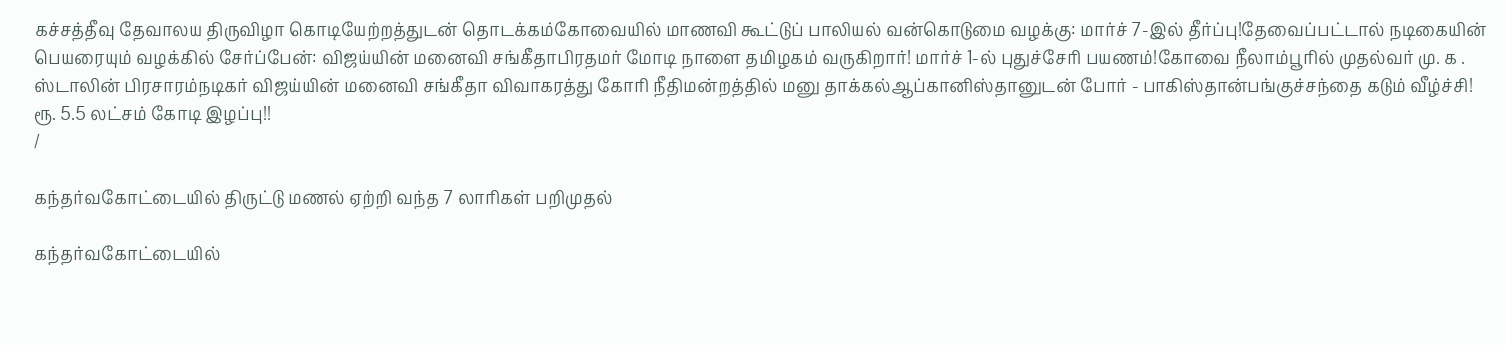கச்சத்தீவு தேவாலய திருவிழா கொடியேற்றத்துடன் தொடக்கம்கோவையில் மாணவி கூட்டுப் பாலியல் வன்கொடுமை வழக்கு: மார்ச் 7-இல் தீர்ப்பு!தேவைப்பட்டால் நடிகையின் பெயரையும் வழக்கில் சேர்ப்பேன்: விஜய்யின் மனைவி சங்கீதாபிரதமர் மோடி நாளை தமிழகம் வருகிறார்! மார்ச் 1-ல் புதுச்சேரி பயணம்!கோவை நீலாம்பூரில் முதல்வர் மு. க . ஸ்டாலின் பிரசாரம்நடிகர் விஜய்யின் மனைவி சங்கீதா விவாகரத்து கோரி நீதிமன்றத்தில் மனு தாக்கல்ஆப்கானிஸ்தானுடன் போர் - பாகிஸ்தான்பங்குச்சந்தை கடும் வீழ்ச்சி! ரூ. 5.5 லட்சம் கோடி இழப்பு!!
/

கந்தர்வகோட்டையில் திருட்டு மணல் ஏற்றி வந்த 7 லாரிகள் பறிமுதல்

கந்தர்வகோட்டையில்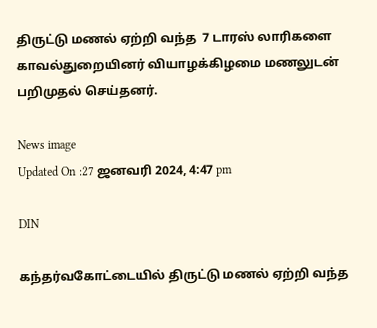திருட்டு மணல் ஏற்றி வந்த  7 டாரஸ் லாரிகளை காவல்துறையினர் வியாழக்கிழமை மணலுடன் பறிமுதல் செய்தனர்.

News image
Updated On :27 ஜனவரி 2024, 4:47 pm

DIN

கந்தர்வகோட்டையில் திருட்டு மணல் ஏற்றி வந்த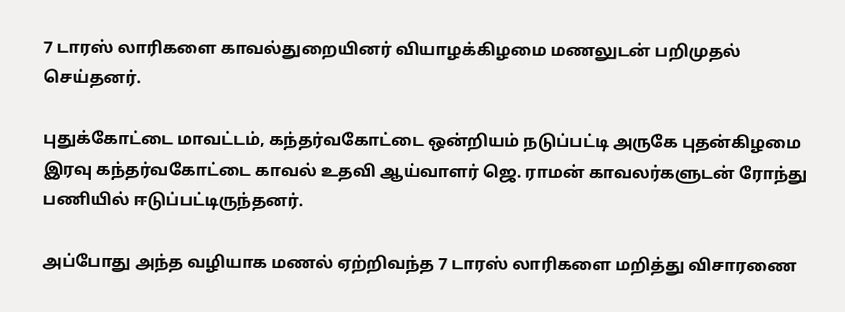7 டாரஸ் லாரிகளை காவல்துறையினர் வியாழக்கிழமை மணலுடன் பறிமுதல் செய்தனர்.

புதுக்கோட்டை மாவட்டம், கந்தர்வகோட்டை ஒன்றியம் நடுப்பட்டி அருகே புதன்கிழமை இரவு கந்தர்வகோட்டை காவல் உதவி ஆய்வாளர் ஜெ. ராமன் காவலர்களுடன் ரோந்து பணியில் ஈடுப்பட்டிருந்தனர்.

அப்போது அந்த வழியாக மணல் ஏற்றிவந்த 7 டாரஸ் லாரிகளை மறித்து விசாரணை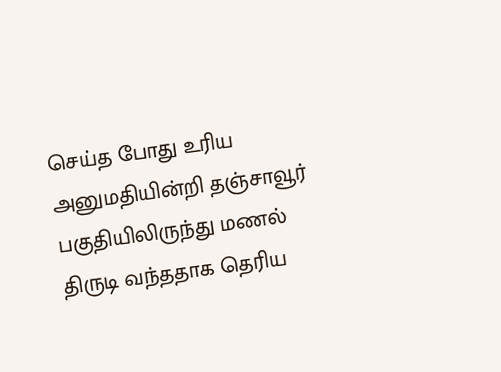செய்த போது உரிய அனுமதியின்றி தஞ்சாவூர் பகுதியிலிருந்து மணல் திருடி வந்ததாக தெரிய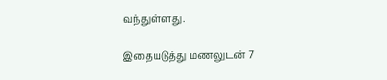வந்துள்ளது.

இதையடுத்து மணலுடன் 7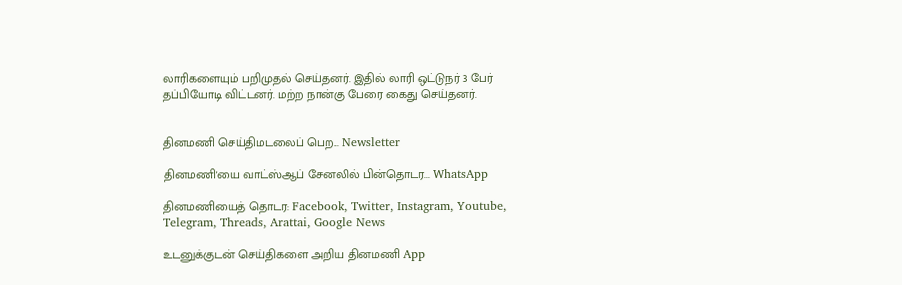லாரிகளையும் பறிமுதல் செய்தனர். இதில் லாரி ஒட்டுநர் 3 பேர் தப்பியோடி விட்டனர். மற்ற நான்கு பேரை கைது செய்தனர்.


தினமணி செய்திமடலைப் பெற... Newsletter

தினமணி'யை வாட்ஸ்ஆப் சேனலில் பின்தொடர... WhatsApp

தினமணியைத் தொடர: Facebook, Twitter, Instagram, Youtube, Telegram, Threads, Arattai, Google News

உடனுக்குடன் செய்திகளை அறிய தினமணி App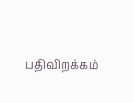பதிவிறக்கம்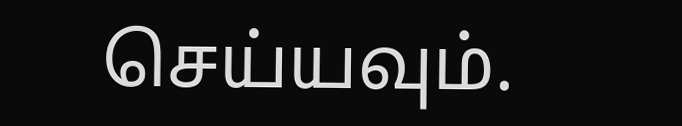செய்யவும்.